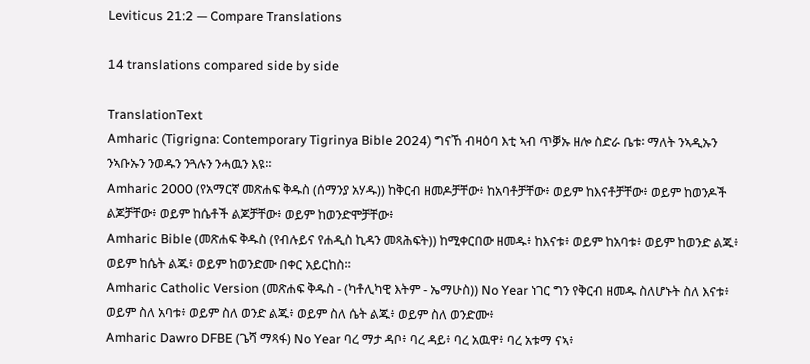Leviticus 21:2 — Compare Translations

14 translations compared side by side

TranslationText
Amharic (Tigrigna: Contemporary Tigrinya Bible 2024) ግናኸ ብዛዕባ እቲ ኣብ ጥቓኡ ዘሎ ስድራ ቤቱ፡ ማለት ንኣዲኡን ንኣቡኡን ንወዱን ንጓሉን ንሓዉን እዩ።
Amharic 2000 (የአማርኛ መጽሐፍ ቅዱስ (ሰማንያ አሃዱ)) ከቅርብ ዘመዶቻቸው፥ ከአባቶቻቸው፥ ወይም ከእናቶቻቸው፥ ወይም ከወንዶች ልጆቻቸው፥ ወይም ከሴቶች ልጆቻቸው፥ ወይም ከወንድሞቻቸው፥
Amharic Bible (መጽሐፍ ቅዱስ (የብሉይና የሐዲስ ኪዳን መጻሕፍት)) ከሚቀርበው ዘመዱ፥ ከእናቱ፥ ወይም ከአባቱ፥ ወይም ከወንድ ልጁ፥ ወይም ከሴት ልጁ፥ ወይም ከወንድሙ በቀር አይርከስ።
Amharic Catholic Version (መጽሐፍ ቅዱስ - (ካቶሊካዊ እትም - ኤማሁስ)) No Year ነገር ግን የቅርብ ዘመዱ ስለሆኑት ስለ እናቱ፥ ወይም ስለ አባቱ፥ ወይም ስለ ወንድ ልጁ፥ ወይም ስለ ሴት ልጁ፥ ወይም ስለ ወንድሙ፥
Amharic Dawro DFBE (ጌሻ ማጻፋ) No Year ባረ ማታ ዳቦ፥ ባረ ዳይ፥ ባረ አዉዋ፥ ባረ አቱማ ናኣ፥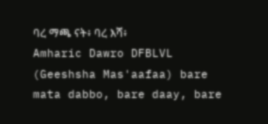ባረ ማጫ ናት፥ ባረ እሻ፥
Amharic Dawro DFBLVL (Geeshsha Mas'aafaa) bare mata dabbo, bare daay, bare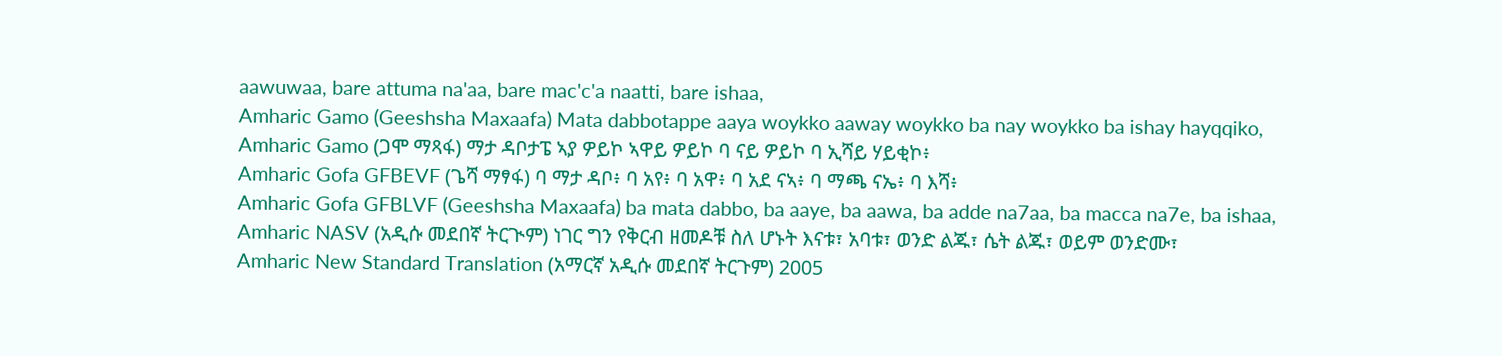aawuwaa, bare attuma na'aa, bare mac'c'a naatti, bare ishaa,
Amharic Gamo (Geeshsha Maxaafa) Mata dabbotappe aaya woykko aaway woykko ba nay woykko ba ishay hayqqiko,
Amharic Gamo (ጋሞ ማጻፋ) ማታ ዳቦታፔ ኣያ ዎይኮ ኣዋይ ዎይኮ ባ ናይ ዎይኮ ባ ኢሻይ ሃይቂኮ፥
Amharic Gofa GFBEVF (ጌሻ ማፃፋ) ባ ማታ ዳቦ፥ ባ አየ፥ ባ አዋ፥ ባ አደ ናኣ፥ ባ ማጫ ናኤ፥ ባ እሻ፥
Amharic Gofa GFBLVF (Geeshsha Maxaafa) ba mata dabbo, ba aaye, ba aawa, ba adde na7aa, ba macca na7e, ba ishaa,
Amharic NASV (አዲሱ መደበኛ ትርጒም) ነገር ግን የቅርብ ዘመዶቹ ስለ ሆኑት እናቱ፣ አባቱ፣ ወንድ ልጁ፣ ሴት ልጁ፣ ወይም ወንድሙ፣
Amharic New Standard Translation (አማርኛ አዲሱ መደበኛ ትርጉም) 2005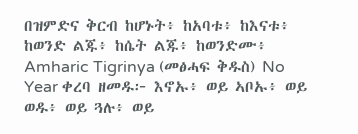በዝምድና ቅርብ ከሆኑት፥ ከአባቱ፥ ከእናቱ፥ ከወንድ ልጁ፥ ከሴት ልጁ፥ ከወንድሙ፥
Amharic Tigrinya (መፅሓፍ ቅዱስ) No Year ቀረባ ዘመዱ፦ እኖኡ፥ ወይ ኣቦኡ፥ ወይ ወዱ፥ ወይ ጓሉ፥ ወይ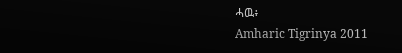ሓዉ፥
Amharic Tigrinya 2011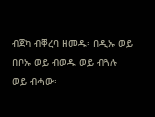ብጀካ ብቐረባ ዘመዱ፡ በዲኡ ወይ በቦኡ ወይ ብወዱ ወይ ብጓሉ ወይ ብሓው፡